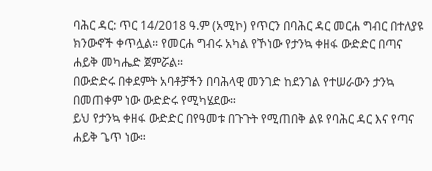ባሕር ዳር: ጥር 14/2018 ዓ.ም (አሚኮ) የጥርን በባሕር ዳር መርሐ ግብር በተለያዩ ክንውኖች ቀጥሏል። የመርሐ ግብሩ አካል የኾነው የታንኳ ቀዘፋ ውድድር በጣና ሐይቅ መካሔድ ጀምሯል።
በውድድሩ በቀደምት አባቶቻችን በባሕላዊ መንገድ ከደንገል የተሠራውን ታንኳ በመጠቀም ነው ውድድሩ የሚካሄደው።
ይህ የታንኳ ቀዘፋ ውድድር በየዓመቱ በጉጉት የሚጠበቅ ልዩ የባሕር ዳር እና የጣና ሐይቅ ጌጥ ነው።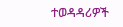ተወዳዳሪዎች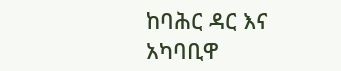ከባሕር ዳር እና አካባቢዋ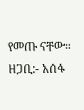የመጡ ናቸው።
ዘጋቢ:- አሰፋ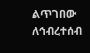ልጥገበው
ለኅብረተሰብ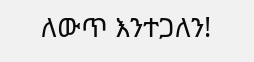ለውጥ እንተጋለን!